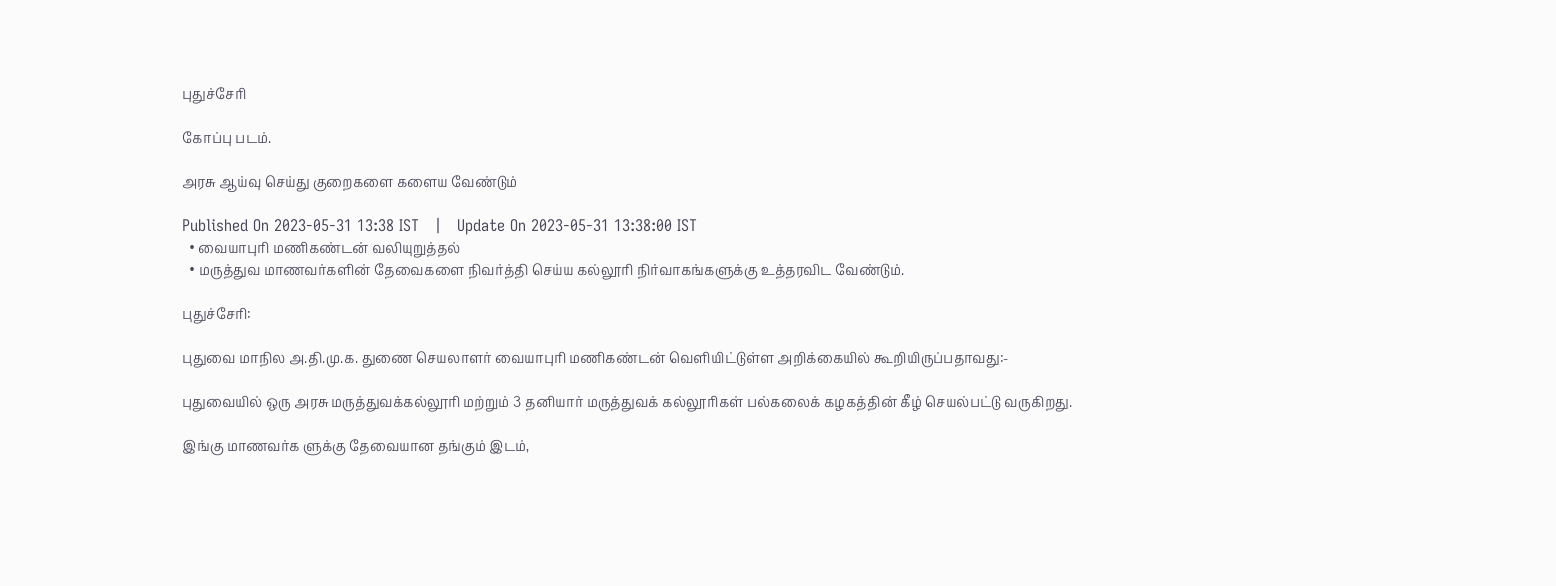புதுச்சேரி

கோப்பு படம்.

அரசு ஆய்வு செய்து குறைகளை களைய வேண்டும்

Published On 2023-05-31 13:38 IST   |   Update On 2023-05-31 13:38:00 IST
  • வையாபுரி மணிகண்டன் வலியுறுத்தல்
  • மருத்துவ மாணவர்களின் தேவைகளை நிவர்த்தி செய்ய கல்லூரி நிர்வாகங்களுக்கு உத்தரவிட வேண்டும்.

புதுச்சேரி:

புதுவை மாநில அ.தி.மு.க. துணை செயலாளர் வையாபுரி மணிகண்டன் வெளியிட்டுள்ள அறிக்கையில் கூறியிருப்பதாவது:-

புதுவையில் ஒரு அரசு மருத்துவக்கல்லூரி மற்றும் 3 தனியார் மருத்துவக் கல்லூரிகள் பல்கலைக் கழகத்தின் கீழ் செயல்பட்டு வருகிறது.

இங்கு மாணவர்க ளுக்கு தேவையான தங்கும் இடம்,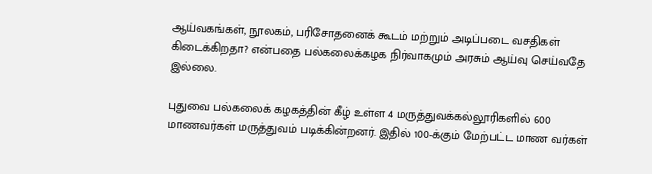ஆய்வகங்கள், நூலகம், பரிசோதனைக் கூடம் மற்றும் அடிப்படை வசதிகள் கிடைக்கிறதா? என்பதை பல்கலைக்கழக நிர்வாகமும் அரசும் ஆய்வு செய்வதே இல்லை.

புதுவை பல்கலைக் கழகத்தின் கீழ் உள்ள 4 மருத்துவக்கல்லூரிகளில் 600 மாணவர்கள் மருத்துவம் படிக்கின்றனர். இதில் 100-க்கும் மேற்பட்ட மாண வர்கள்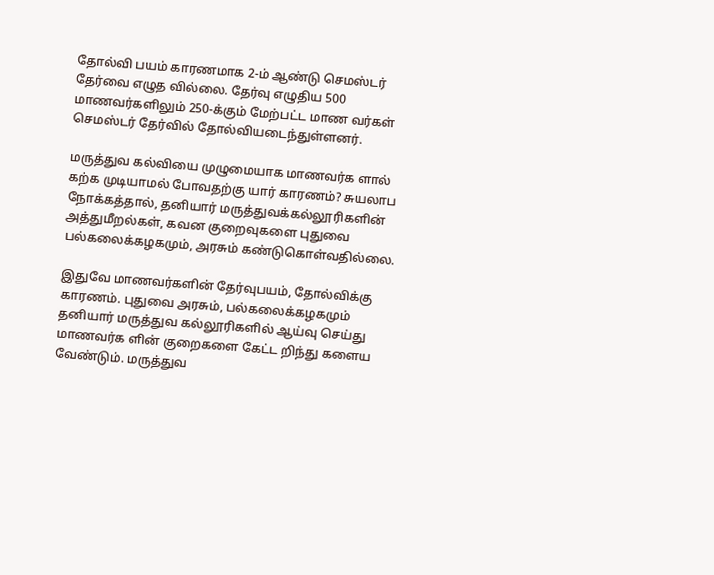தோல்வி பயம் காரணமாக 2-ம் ஆண்டு செமஸ்டர் தேர்வை எழுத வில்லை. தேர்வு எழுதிய 500 மாணவர்களிலும் 250-க்கும் மேற்பட்ட மாண வர்கள் செமஸ்டர் தேர்வில் தோல்வியடைந்துள்ளனர்.

மருத்துவ கல்வியை முழுமையாக மாணவர்க ளால் கற்க முடியாமல் போவதற்கு யார் காரணம்? சுயலாப நோக்கத்தால், தனியார் மருத்துவக்கல்லூரிகளின் அத்துமீறல்கள், கவன குறைவுகளை புதுவை பல்கலைக்கழகமும், அரசும் கண்டுகொள்வதில்லை.

இதுவே மாணவர்களின் தேர்வுபயம், தோல்விக்கு காரணம். புதுவை அரசும், பல்கலைக்கழகமும் தனியார் மருத்துவ கல்லூரிகளில் ஆய்வு செய்து மாணவர்க ளின் குறைகளை கேட்ட றிந்து களைய வேண்டும். மருத்துவ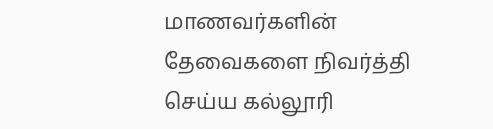மாணவர்களின் தேவைகளை நிவர்த்தி செய்ய கல்லூரி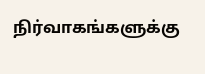நிர்வாகங்களுக்கு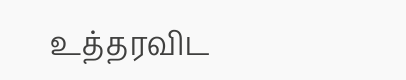உத்தரவிட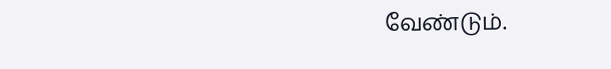வேண்டும்.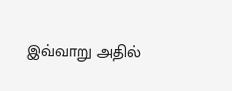இவ்வாறு அதில்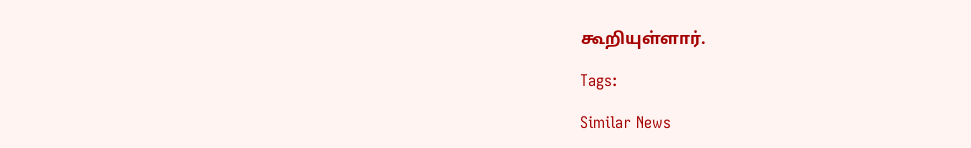கூறியுள்ளார்.

Tags:

Similar News